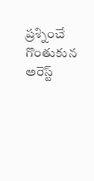ప్రశ్నించే గొంతుకున అరెస్ట్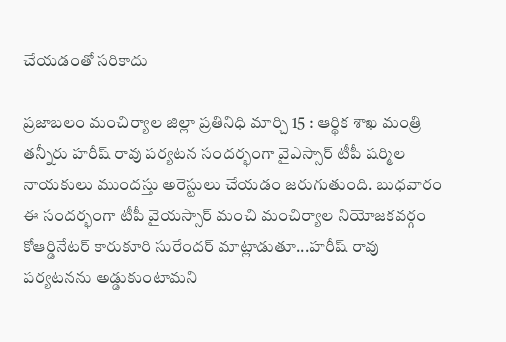చేయడంతో సరికాదు

ప్రజాబలం మంచిర్యాల జిల్లా ప్రతినిధి మార్చి 15 : ఆర్థిక శాఖ మంత్రి తన్నీరు హరీష్ రావు పర్యటన సందర్భంగా వైఎస్సార్ టీపీ షర్మిల నాయకులు ముందస్తు అరెస్టులు చేయడం జరుగుతుంది. బుధవారం ఈ సందర్భంగా టీపీ వైయస్సార్ మంచి మంచిర్యాల నియోజకవర్గం కోఆర్డినేటర్ కారుకూరి సురేందర్ మాట్లాడుతూ...హరీష్ రావు పర్యటనను అడ్డుకుంటామని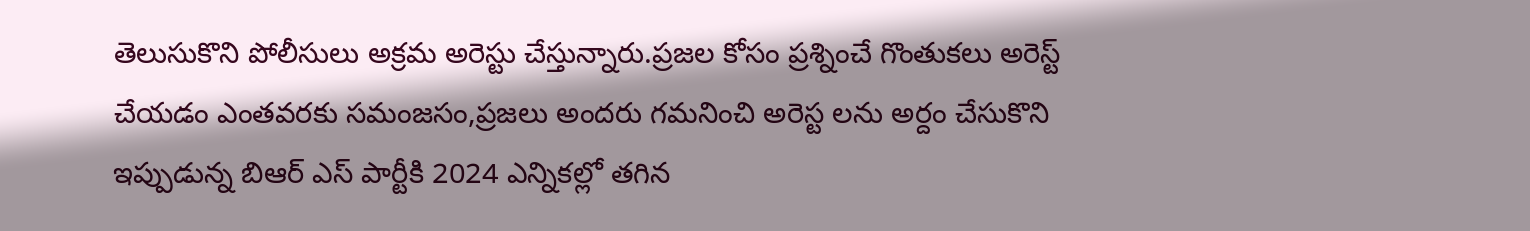తెలుసుకొని పోలీసులు అక్రమ అరెస్టు చేస్తున్నారు.ప్రజల కోసం ప్రశ్నించే గొంతుకలు అరెస్ట్ చేయడం ఎంతవరకు సమంజసం,ప్రజలు అందరు గమనించి అరెస్ట లను అర్దం చేసుకొని ఇప్పుడున్న బిఆర్ ఎస్ పార్టీకి 2024 ఎన్నికల్లో తగిన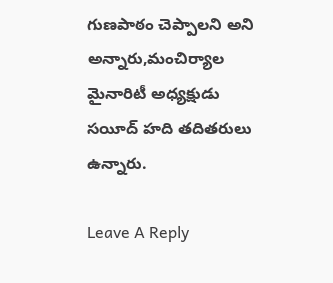గుణపాఠం చెప్పాలని అని అన్నారు,మంచిర్యాల మైనారిటీ అధ్యక్షుడు సయీద్ హది తదితరులు ఉన్నారు.

Leave A Reply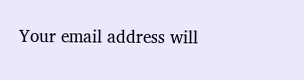Your email address will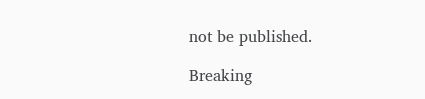not be published.

Breaking